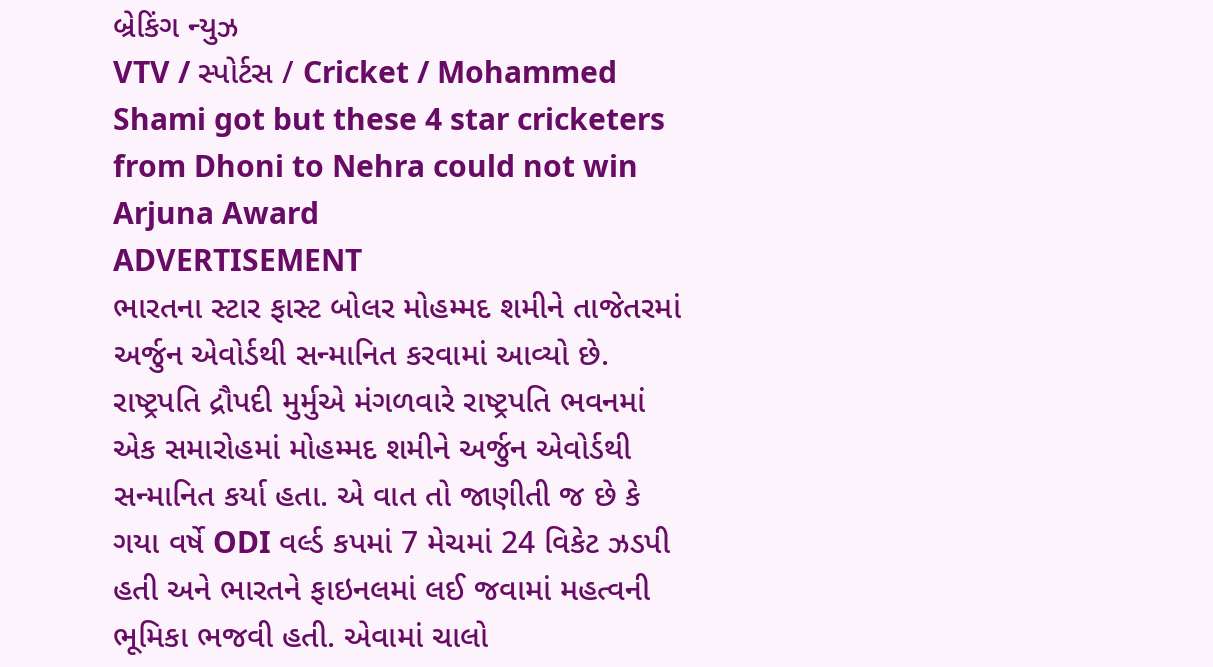બ્રેકિંગ ન્યુઝ
VTV / સ્પોર્ટસ / Cricket / Mohammed Shami got but these 4 star cricketers from Dhoni to Nehra could not win Arjuna Award
ADVERTISEMENT
ભારતના સ્ટાર ફાસ્ટ બોલર મોહમ્મદ શમીને તાજેતરમાં અર્જુન એવોર્ડથી સન્માનિત કરવામાં આવ્યો છે. રાષ્ટ્રપતિ દ્રૌપદી મુર્મુએ મંગળવારે રાષ્ટ્રપતિ ભવનમાં એક સમારોહમાં મોહમ્મદ શમીને અર્જુન એવોર્ડથી સન્માનિત કર્યા હતા. એ વાત તો જાણીતી જ છે કે ગયા વર્ષે ODI વર્લ્ડ કપમાં 7 મેચમાં 24 વિકેટ ઝડપી હતી અને ભારતને ફાઇનલમાં લઈ જવામાં મહત્વની ભૂમિકા ભજવી હતી. એવામાં ચાલો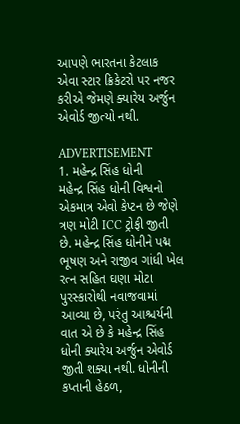આપણે ભારતના કેટલાક એવા સ્ટાર ક્રિકેટરો પર નજર કરીએ જેમણે ક્યારેય અર્જુન એવોર્ડ જીત્યો નથી.

ADVERTISEMENT
1. મહેન્દ્ર સિંહ ધોની
મહેન્દ્ર સિંહ ધોની વિશ્વનો એકમાત્ર એવો કેપ્ટન છે જેણે ત્રણ મોટી ICC ટ્રોફી જીતી છે. મહેન્દ્ર સિંહ ધોનીને પદ્મ ભૂષણ અને રાજીવ ગાંધી ખેલ રત્ન સહિત ઘણા મોટા પુરસ્કારોથી નવાજવામાં આવ્યા છે, પરંતુ આશ્ચર્યની વાત એ છે કે મહેન્દ્ર સિંહ ધોની ક્યારેય અર્જુન એવોર્ડ જીતી શક્યા નથી. ધોનીની કપ્તાની હેઠળ,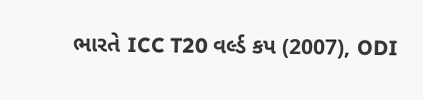ભારતે ICC T20 વર્લ્ડ કપ (2007), ODI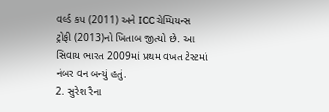વર્લ્ડ કપ (2011) અને ICC ચેમ્પિયન્સ ટ્રોફી (2013)નો ખિતાબ જીત્યો છે. આ સિવાય ભારત 2009માં પ્રથમ વખત ટેસ્ટમાં નંબર વન બન્યું હતું.
2. સુરેશ રૈના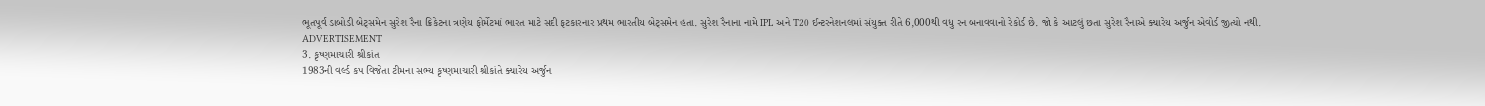ભૂતપૂર્વ ડાબોડી બેટ્સમેન સુરેશ રૈના ક્રિકેટના ત્રણેય ફોર્મેટમાં ભારત માટે સદી ફટકારનાર પ્રથમ ભારતીય બેટ્સમેન હતા. સુરેશ રૈનાના નામે IPL અને T20 ઈન્ટરનેશનલમાં સંયુક્ત રીતે 6,000થી વધુ રન બનાવવાનો રેકોર્ડ છે. જો કે આટલું છતા સુરેશ રૈનાએ ક્યારેય અર્જુન એવોર્ડ જીત્યો નથી.
ADVERTISEMENT
3. કૃષ્ણમાચારી શ્રીકાંત
1983ની વર્લ્ડ કપ વિજેતા ટીમના સભ્ય કૃષ્ણમાચારી શ્રીકાંતે ક્યારેય અર્જુન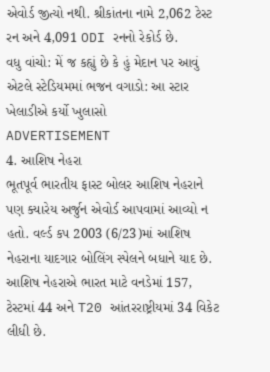એવોર્ડ જીત્યો નથી. શ્રીકાંતના નામે 2,062 ટેસ્ટ રન અને 4,091 ODI રનનો રેકોર્ડ છે.
વધુ વાંચો: મેં જ કહ્યું છે કે હું મેદાન પર આવું એટલે સ્ટેડિયમમાં ભજન વગાડો: આ સ્ટાર ખેલાડીએ કર્યો ખુલાસો
ADVERTISEMENT
4. આશિષ નેહરા
ભૂતપૂર્વ ભારતીય ફાસ્ટ બોલર આશિષ નેહરાને પણ ક્યારેય અર્જુન એવોર્ડ આપવામાં આવ્યો ન હતો. વર્લ્ડ કપ 2003 (6/23)માં આશિષ નેહરાના યાદગાર બોલિંગ સ્પેલને બધાને યાદ છે. આશિષ નેહરાએ ભારત માટે વનડેમાં 157, ટેસ્ટમાં 44 અને T20 આંતરરાષ્ટ્રીયમાં 34 વિકેટ લીધી છે.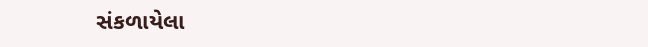સંકળાયેલા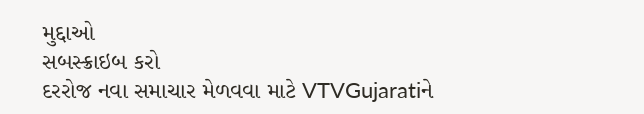મુદ્દાઓ
સબસ્ક્રાઇબ કરો
દરરોજ નવા સમાચાર મેળવવા માટે VTVGujaratiને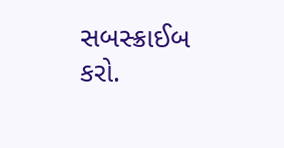સબસ્ક્રાઈબ કરો.